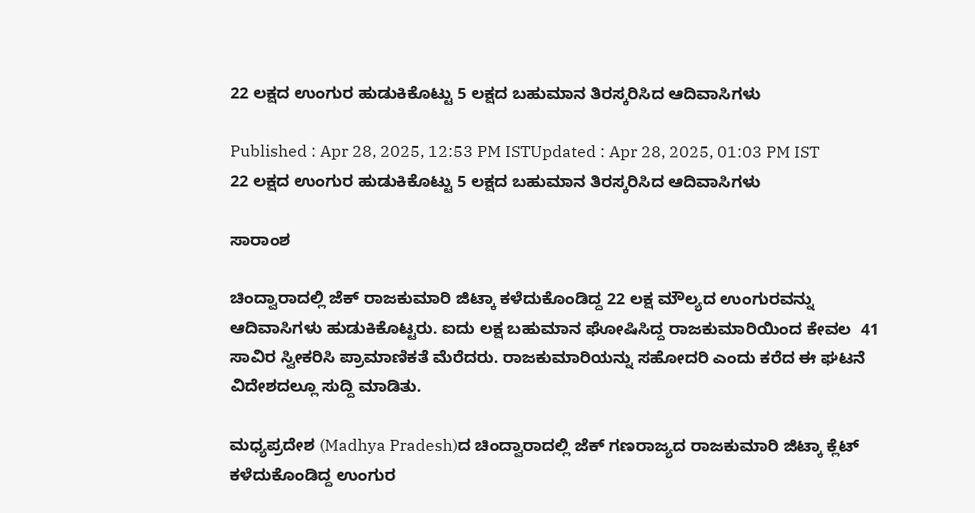22 ಲಕ್ಷದ ಉಂಗುರ ಹುಡುಕಿಕೊಟ್ಟು 5 ಲಕ್ಷದ ಬಹುಮಾನ ತಿರಸ್ಕರಿಸಿದ ಆದಿವಾಸಿಗಳು

Published : Apr 28, 2025, 12:53 PM ISTUpdated : Apr 28, 2025, 01:03 PM IST
22 ಲಕ್ಷದ ಉಂಗುರ ಹುಡುಕಿಕೊಟ್ಟು 5 ಲಕ್ಷದ ಬಹುಮಾನ ತಿರಸ್ಕರಿಸಿದ ಆದಿವಾಸಿಗಳು

ಸಾರಾಂಶ

ಚಿಂದ್ವಾರಾದಲ್ಲಿ ಜೆಕ್ ರಾಜಕುಮಾರಿ ಜಿಟ್ಕಾ ಕಳೆದುಕೊಂಡಿದ್ದ 22 ಲಕ್ಷ ಮೌಲ್ಯದ ಉಂಗುರವನ್ನು ಆದಿವಾಸಿಗಳು ಹುಡುಕಿಕೊಟ್ಟರು. ಐದು ಲಕ್ಷ ಬಹುಮಾನ ಘೋಷಿಸಿದ್ದ ರಾಜಕುಮಾರಿಯಿಂದ ಕೇವಲ  41 ಸಾವಿರ ಸ್ವೀಕರಿಸಿ ಪ್ರಾಮಾಣಿಕತೆ ಮೆರೆದರು. ರಾಜಕುಮಾರಿಯನ್ನು ಸಹೋದರಿ ಎಂದು ಕರೆದ ಈ ಘಟನೆ ವಿದೇಶದಲ್ಲೂ ಸುದ್ದಿ ಮಾಡಿತು.

ಮಧ್ಯಪ್ರದೇಶ (Madhya Pradesh)ದ ಚಿಂದ್ವಾರಾದಲ್ಲಿ ಜೆಕ್ ಗಣರಾಜ್ಯದ ರಾಜಕುಮಾರಿ ಜಿಟ್ಕಾ ಕ್ಲೆಟ್ ಕಳೆದುಕೊಂಡಿದ್ದ ಉಂಗುರ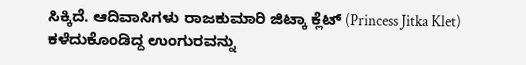ಸಿಕ್ಕಿದೆ. ಆದಿವಾಸಿಗಳು ರಾಜಕುಮಾರಿ ಜಿಟ್ಕಾ ಕ್ಲೆಟ್ (Princess Jitka Klet) ಕಳೆದುಕೊಂಡಿದ್ದ ಉಂಗುರವನ್ನು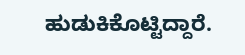ಹುಡುಕಿಕೊಟ್ಟಿದ್ದಾರೆ.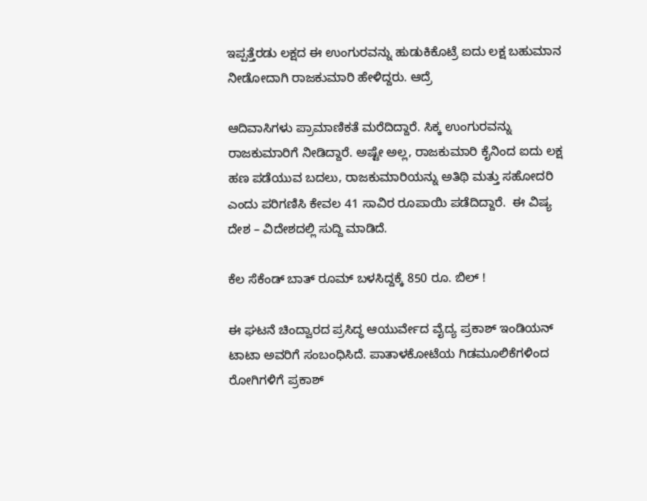ಇಪ್ಪತ್ತೆರಡು ಲಕ್ಷದ ಈ ಉಂಗುರವನ್ನು ಹುಡುಕಿಕೊಟ್ರೆ ಐದು ಲಕ್ಷ ಬಹುಮಾನ ನೀಡೋದಾಗಿ ರಾಜಕುಮಾರಿ ಹೇಳಿದ್ದರು. ಆದ್ರೆ

ಆದಿವಾಸಿಗಳು ಪ್ರಾಮಾಣಿಕತೆ ಮರೆದಿದ್ದಾರೆ. ಸಿಕ್ಕ ಉಂಗುರವನ್ನು ರಾಜಕುಮಾರಿಗೆ ನೀಡಿದ್ದಾರೆ. ಅಷ್ಟೇ ಅಲ್ಲ, ರಾಜಕುಮಾರಿ ಕೈನಿಂದ ಐದು ಲಕ್ಷ ಹಣ ಪಡೆಯುವ ಬದಲು, ರಾಜಕುಮಾರಿಯನ್ನು ಅತಿಥಿ ಮತ್ತು ಸಹೋದರಿ ಎಂದು ಪರಿಗಣಿಸಿ ಕೇವಲ 41 ಸಾವಿರ ರೂಪಾಯಿ ಪಡೆದಿದ್ದಾರೆ.  ಈ ವಿಷ್ಯ ದೇಶ – ವಿದೇಶದಲ್ಲಿ ಸುದ್ದಿ ಮಾಡಿದೆ.

ಕೆಲ ಸೆಕೆಂಡ್ ಬಾತ್ ರೂಮ್ ಬಳಸಿದ್ದಕ್ಕೆ 850 ರೂ. ಬಿಲ್ !

ಈ ಘಟನೆ ಚಿಂದ್ವಾರದ ಪ್ರಸಿದ್ಧ ಆಯುರ್ವೇದ ವೈದ್ಯ ಪ್ರಕಾಶ್ ಇಂಡಿಯನ್ ಟಾಟಾ ಅವರಿಗೆ ಸಂಬಂಧಿಸಿದೆ. ಪಾತಾಳಕೋಟೆಯ ಗಿಡಮೂಲಿಕೆಗಳಿಂದ ರೋಗಿಗಳಿಗೆ ಪ್ರಕಾಶ್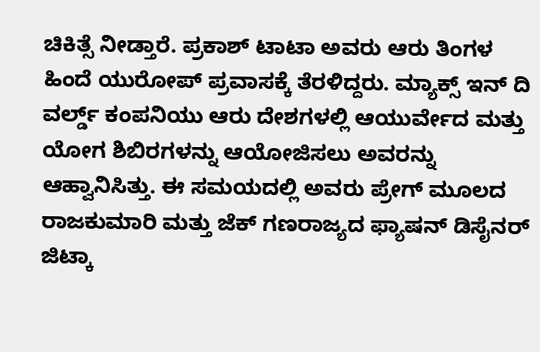ಚಿಕಿತ್ಸೆ ನೀಡ್ತಾರೆ. ಪ್ರಕಾಶ್ ಟಾಟಾ ಅವರು ಆರು ತಿಂಗಳ ಹಿಂದೆ ಯುರೋಪ್ ಪ್ರವಾಸಕ್ಕೆ ತೆರಳಿದ್ದರು. ಮ್ಯಾಕ್ಸ್ ಇನ್ ದಿ ವರ್ಲ್ಡ್ ಕಂಪನಿಯು ಆರು ದೇಶಗಳಲ್ಲಿ ಆಯುರ್ವೇದ ಮತ್ತು ಯೋಗ ಶಿಬಿರಗಳನ್ನು ಆಯೋಜಿಸಲು ಅವರನ್ನು ಆಹ್ವಾನಿಸಿತ್ತು. ಈ ಸಮಯದಲ್ಲಿ ಅವರು ಪ್ರೇಗ್ ಮೂಲದ ರಾಜಕುಮಾರಿ ಮತ್ತು ಜೆಕ್ ಗಣರಾಜ್ಯದ ಫ್ಯಾಷನ್ ಡಿಸೈನರ್ ಜಿಟ್ಕಾ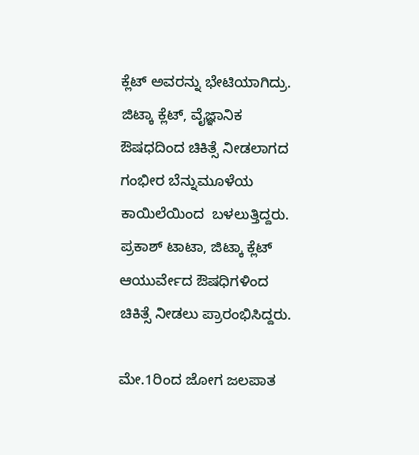ಕ್ಲೆಟ್ ಅವರನ್ನು ಭೇಟಿಯಾಗಿದ್ರು. ಜಿಟ್ಕಾ ಕ್ಲೆಟ್, ವೈಜ್ಞಾನಿಕ ಔಷಧದಿಂದ ಚಿಕಿತ್ಸೆ ನೀಡಲಾಗದ ಗಂಭೀರ ಬೆನ್ನುಮೂಳೆಯ ಕಾಯಿಲೆಯಿಂದ  ಬಳಲುತ್ತಿದ್ದರು. ಪ್ರಕಾಶ್ ಟಾಟಾ, ಜಿಟ್ಕಾ ಕ್ಲೆಟ್ ಆಯುರ್ವೇದ ಔಷಧಿಗಳಿಂದ ಚಿಕಿತ್ಸೆ ನೀಡಲು ಪ್ರಾರಂಭಿಸಿದ್ದರು.

ಮೇ.1ರಿಂದ ಜೋಗ ಜಲಪಾತ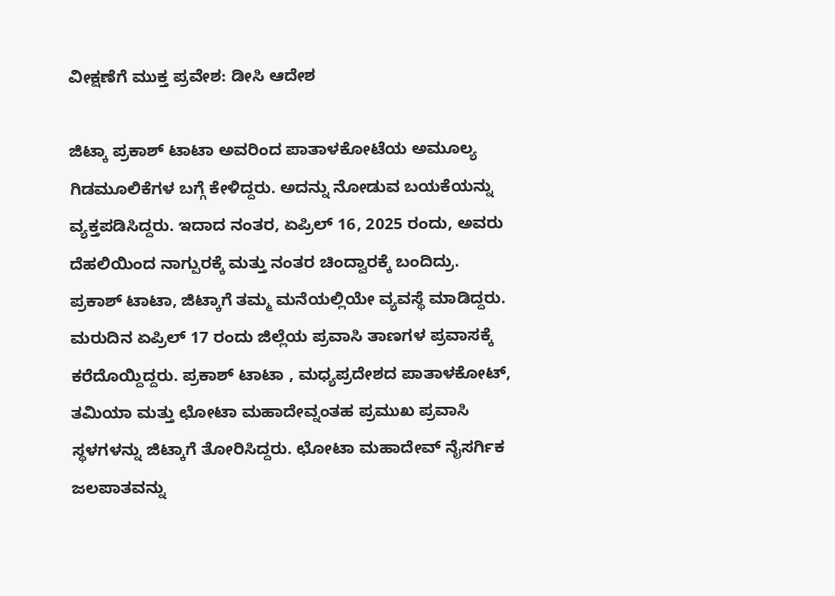ವೀಕ್ಷಣೆಗೆ ಮುಕ್ತ ಪ್ರವೇಶ: ಡೀಸಿ ಆದೇಶ

ಜಿಟ್ಕಾ ಪ್ರಕಾಶ್ ಟಾಟಾ ಅವರಿಂದ ಪಾತಾಳಕೋಟೆಯ ಅಮೂಲ್ಯ ಗಿಡಮೂಲಿಕೆಗಳ ಬಗ್ಗೆ ಕೇಳಿದ್ದರು. ಅದನ್ನು ನೋಡುವ ಬಯಕೆಯನ್ನು ವ್ಯಕ್ತಪಡಿಸಿದ್ದರು. ಇದಾದ ನಂತರ, ಏಪ್ರಿಲ್ 16, 2025 ರಂದು, ಅವರು ದೆಹಲಿಯಿಂದ ನಾಗ್ಪುರಕ್ಕೆ ಮತ್ತು ನಂತರ ಚಿಂದ್ವಾರಕ್ಕೆ ಬಂದಿದ್ರು. ಪ್ರಕಾಶ್ ಟಾಟಾ, ಜಿಟ್ಕಾಗೆ ತಮ್ಮ ಮನೆಯಲ್ಲಿಯೇ ವ್ಯವಸ್ಥೆ ಮಾಡಿದ್ದರು. ಮರುದಿನ ಏಪ್ರಿಲ್ 17 ರಂದು ಜಿಲ್ಲೆಯ ಪ್ರವಾಸಿ ತಾಣಗಳ ಪ್ರವಾಸಕ್ಕೆ ಕರೆದೊಯ್ದಿದ್ದರು. ಪ್ರಕಾಶ್ ಟಾಟಾ , ಮಧ್ಯಪ್ರದೇಶದ ಪಾತಾಳಕೋಟ್, ತಮಿಯಾ ಮತ್ತು ಛೋಟಾ ಮಹಾದೇವ್ನಂತಹ ಪ್ರಮುಖ ಪ್ರವಾಸಿ ಸ್ಥಳಗಳನ್ನು ಜಿಟ್ಕಾಗೆ ತೋರಿಸಿದ್ದರು. ಛೋಟಾ ಮಹಾದೇವ್ ನೈಸರ್ಗಿಕ ಜಲಪಾತವನ್ನು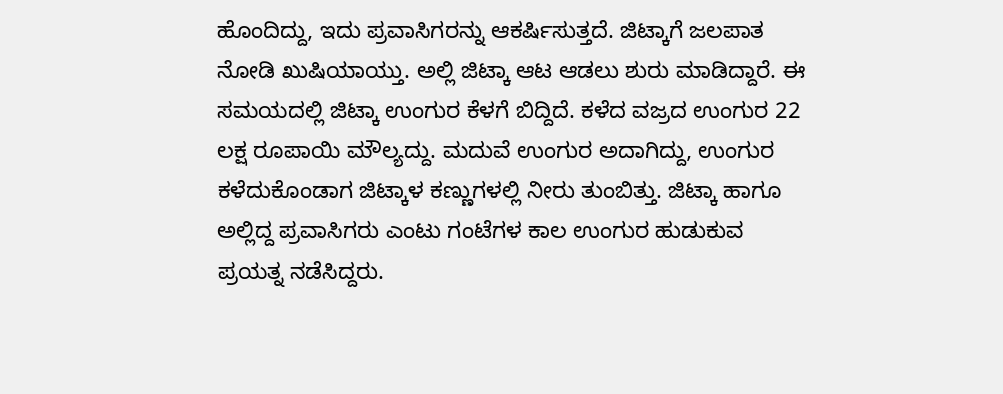ಹೊಂದಿದ್ದು, ಇದು ಪ್ರವಾಸಿಗರನ್ನು ಆಕರ್ಷಿಸುತ್ತದೆ. ಜಿಟ್ಕಾಗೆ ಜಲಪಾತ ನೋಡಿ ಖುಷಿಯಾಯ್ತು. ಅಲ್ಲಿ ಜಿಟ್ಕಾ ಆಟ ಆಡಲು ಶುರು ಮಾಡಿದ್ದಾರೆ. ಈ ಸಮಯದಲ್ಲಿ ಜಿಟ್ಕಾ ಉಂಗುರ ಕೆಳಗೆ ಬಿದ್ದಿದೆ. ಕಳೆದ ವಜ್ರದ ಉಂಗುರ 22 ಲಕ್ಷ ರೂಪಾಯಿ ಮೌಲ್ಯದ್ದು. ಮದುವೆ ಉಂಗುರ ಅದಾಗಿದ್ದು, ಉಂಗುರ ಕಳೆದುಕೊಂಡಾಗ ಜಿಟ್ಕಾಳ ಕಣ್ಣುಗಳಲ್ಲಿ ನೀರು ತುಂಬಿತ್ತು. ಜಿಟ್ಕಾ ಹಾಗೂ ಅಲ್ಲಿದ್ದ ಪ್ರವಾಸಿಗರು ಎಂಟು ಗಂಟೆಗಳ ಕಾಲ ಉಂಗುರ ಹುಡುಕುವ ಪ್ರಯತ್ನ ನಡೆಸಿದ್ದರು.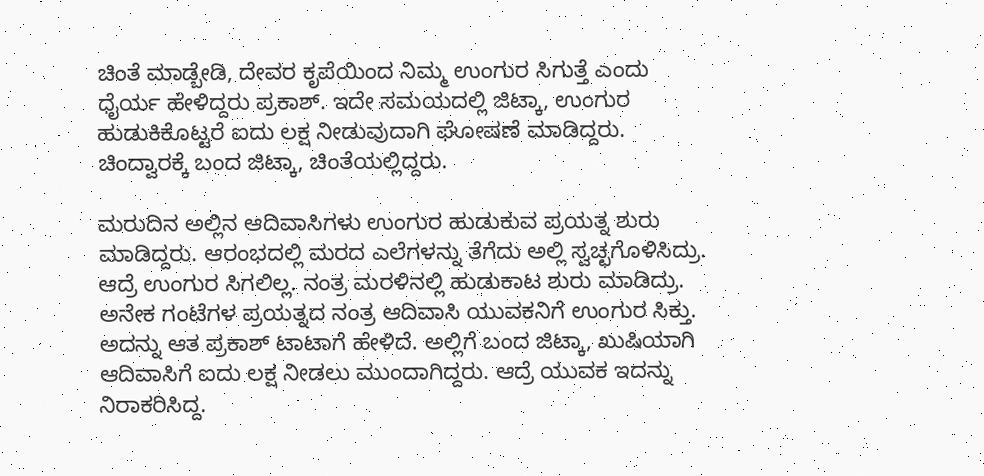ಚಿಂತೆ ಮಾಡ್ಬೇಡಿ, ದೇವರ ಕೃಪೆಯಿಂದ ನಿಮ್ಮ ಉಂಗುರ ಸಿಗುತ್ತೆ ಎಂದು ಧೈರ್ಯ ಹೇಳಿದ್ದರು ಪ್ರಕಾಶ್. ಇದೇ ಸಮಯದಲ್ಲಿ ಜಿಟ್ಕಾ, ಉಂಗುರ ಹುಡುಕಿಕೊಟ್ಟರೆ ಐದು ಲಕ್ಷ ನೀಡುವುದಾಗಿ ಘೋಷಣೆ ಮಾಡಿದ್ದರು. ಚಿಂದ್ವಾರಕ್ಕೆ ಬಂದ ಜಿಟ್ಕಾ, ಚಿಂತೆಯಲ್ಲಿದ್ದರು.

ಮರುದಿನ ಅಲ್ಲಿನ ಆದಿವಾಸಿಗಳು ಉಂಗುರ ಹುಡುಕುವ ಪ್ರಯತ್ನ ಶುರು ಮಾಡಿದ್ದರು. ಆರಂಭದಲ್ಲಿ ಮರದ ಎಲೆಗಳನ್ನು ತೆಗೆದು ಅಲ್ಲಿ ಸ್ವಚ್ಛಗೊಳಿಸಿದ್ರು. ಆದ್ರೆ ಉಂಗುರ ಸಿಗಲಿಲ್ಲ. ನಂತ್ರ ಮರಳಿನಲ್ಲಿ ಹುಡುಕಾಟ ಶುರು ಮಾಡಿದ್ರು. ಅನೇಕ ಗಂಟೆಗಳ ಪ್ರಯತ್ನದ ನಂತ್ರ ಆದಿವಾಸಿ ಯುವಕನಿಗೆ ಉಂಗುರ ಸಿಕ್ತು. ಅದನ್ನು ಆತ ಪ್ರಕಾಶ್ ಟಾಟಾಗೆ ಹೇಳಿದೆ. ಅಲ್ಲಿಗೆ ಬಂದ ಜಿಟ್ಕಾ, ಖುಷಿಯಾಗಿ ಆದಿವಾಸಿಗೆ ಐದು ಲಕ್ಷ ನೀಡಲು ಮುಂದಾಗಿದ್ದರು. ಆದ್ರೆ ಯುವಕ ಇದನ್ನು ನಿರಾಕರಿಸಿದ್ದ.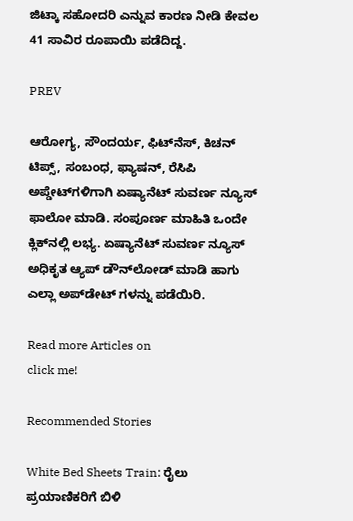ಜಿಟ್ಕಾ ಸಹೋದರಿ ಎನ್ನುವ ಕಾರಣ ನೀಡಿ ಕೇವಲ 41 ಸಾವಿರ ರೂಪಾಯಿ ಪಡೆದಿದ್ದ.

PREV

ಆರೋಗ್ಯ, ಸೌಂದರ್ಯ, ಫಿಟ್‌ನೆಸ್, ಕಿಚನ್ ಟಿಪ್ಸ್‌, ಸಂಬಂಧ, ಫ್ಯಾಷನ್, ರೆಸಿಪಿ ಅಪ್ಡೇಟ್‌ಗಳಿಗಾಗಿ ಏಷ್ಯಾನೆಟ್ ಸುವರ್ಣ ನ್ಯೂಸ್‌ ಫಾಲೋ ಮಾಡಿ. ಸಂಪೂರ್ಣ ಮಾಹಿತಿ ಒಂದೇ ಕ್ಲಿಕ್‌ನಲ್ಲಿ ಲಭ್ಯ. ಏಷ್ಯಾನೆಟ್ ಸುವರ್ಣ ನ್ಯೂಸ್ ಅಧಿಕೃತ ಆ್ಯಪ್ ಡೌನ್‌ಲೋಡ್ ಮಾಡಿ ಹಾಗು ಎಲ್ಲಾ ಅಪ್‌ಡೇಟ್ ಗಳನ್ನು ಪಡೆಯಿರಿ.

Read more Articles on
click me!

Recommended Stories

White Bed Sheets Train: ರೈಲು ಪ್ರಯಾಣಿಕರಿಗೆ ಬಿಳಿ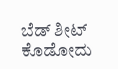ಬೆಡ್‌ ಶೀಟ್‌ ಕೊಡೋದು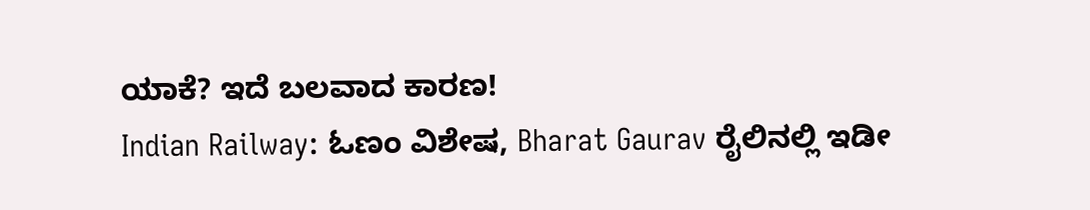ಯಾಕೆ? ಇದೆ ಬಲವಾದ ಕಾರಣ!
Indian Railway: ಓಣಂ ವಿಶೇಷ, Bharat Gaurav ರೈಲಿನಲ್ಲಿ ಇಡೀ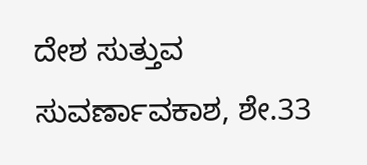ದೇಶ ಸುತ್ತುವ ಸುವರ್ಣಾವಕಾಶ, ಶೇ.33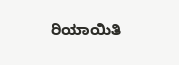ರಿಯಾಯಿತಿ